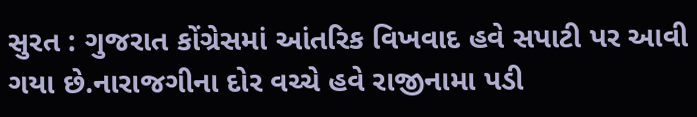સુરત : ગુજરાત કોંગ્રેસમાં આંતરિક વિખવાદ હવે સપાટી પર આવી ગયા છે.નારાજગીના દોર વચ્ચે હવે રાજીનામા પડી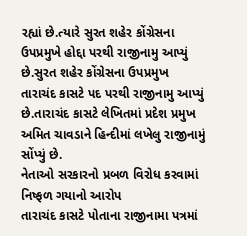રહ્યાં છે.ત્યારે સુરત શહેર કોંગ્રેસના ઉપપ્રમુખે હોદ્દા પરથી રાજીનામુ આપ્યું છે.સુરત શહેર કોંગ્રેસના ઉપપ્રમુખ તારાચંદ કાસટે પદ પરથી રાજીનામુ આપ્યું છે.તારાચંદ કાસટે લેખિતમાં પ્રદેશ પ્રમુખ અમિત ચાવડાને હિન્દીમાં લખેલુ રાજીનામું સોંપ્યું છે.
નેતાઓ સરકારનો પ્રબળ વિરોધ કરવામાં નિષ્ફળ ગયાનો આરોપ
તારાચંદ કાસટે પોતાના રાજીનામા પત્રમાં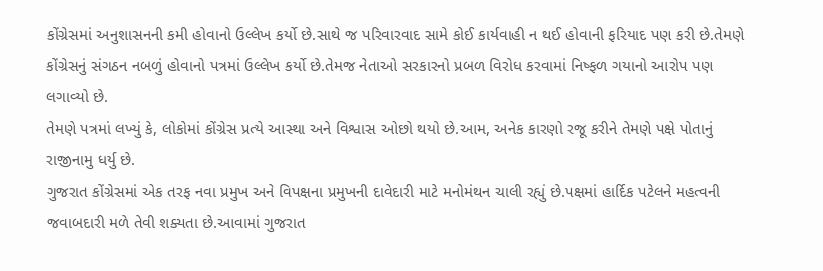કોંગ્રેસમાં અનુશાસનની કમી હોવાનો ઉલ્લેખ કર્યો છે.સાથે જ પરિવારવાદ સામે કોઈ કાર્યવાહી ન થઈ હોવાની ફરિયાદ પણ કરી છે.તેમણે કોંગ્રેસનું સંગઠન નબળું હોવાનો પત્રમાં ઉલ્લેખ કર્યો છે.તેમજ નેતાઓ સરકારનો પ્રબળ વિરોધ કરવામાં નિષ્ફળ ગયાનો આરોપ પણ લગાવ્યો છે.
તેમણે પત્રમાં લખ્યું કે, લોકોમાં કોંગ્રેસ પ્રત્યે આસ્થા અને વિશ્વાસ ઓછો થયો છે.આમ, અનેક કારણો રજૂ કરીને તેમણે પક્ષે પોતાનું રાજીનામુ ધર્યુ છે.
ગુજરાત કોંગ્રેસમાં એક તરફ નવા પ્રમુખ અને વિપક્ષના પ્રમુખની દાવેદારી માટે મનોમંથન ચાલી રહ્યું છે.પક્ષમાં હાર્દિક પટેલને મહત્વની જવાબદારી મળે તેવી શક્યતા છે.આવામાં ગુજરાત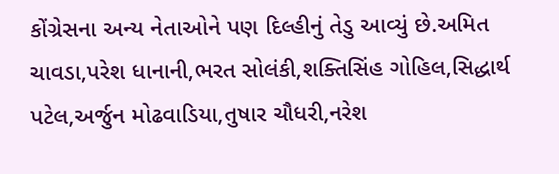કોંગ્રેસના અન્ય નેતાઓને પણ દિલ્હીનું તેડુ આવ્યું છે.અમિત ચાવડા,પરેશ ધાનાની,ભરત સોલંકી,શક્તિસિંહ ગોહિલ,સિદ્ધાર્થ પટેલ,અર્જુન મોઢવાડિયા,તુષાર ચૌધરી,નરેશ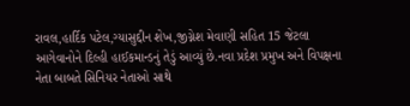રાવલ,હાર્દિક પટેલ,ગ્યાસુદ્દીન શેખ,જીગ્નેશ મેવાણી સહિત 15 જેટલા આગેવાનોને દિલ્હી હાઈકમાન્ડનું તેડું આવ્યું છે.નવા પ્રદેશ પ્રમુખ અને વિપક્ષના નેતા બાબતે સિનિયર નેતાઓ સાથે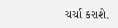ચર્ચા કરાશે.